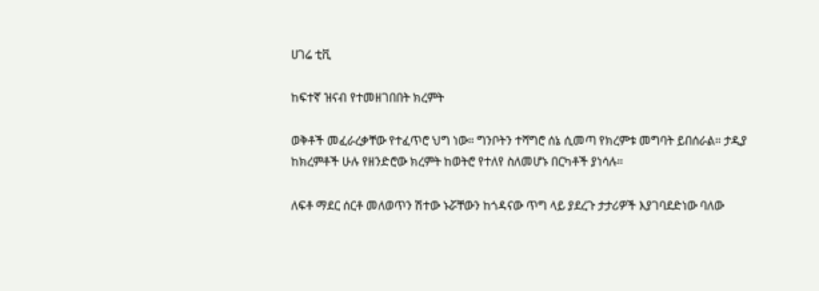ሀገሬ ቲቪ

ከፍተኛ ዝናብ የተመዘገበበት ክረምት

ወቅቶች መፈራረቃቸው የተፈጥሮ ህግ ነው። ግንቦትን ተሻግሮ ሰኔ ሲመጣ የክረምቱ መግባት ይበሰራል። ታዲያ ከክረምቶች ሁሉ የዘንድሮው ክረምት ከወትሮ የተለየ ስለመሆኑ በርካቶች ያነሳሉ።

ለፍቶ ማደር ሰርቶ መለወጥን ሽተው ኑሯቸውን ከጎዳናው ጥግ ላይ ያደረጉ ታታሪዎች እያገባደድነው ባለው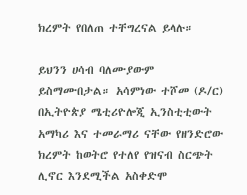ክረምት የበለጠ ተቸግረናል ይላሉ።

ይህንን ሀሳብ ባለሙያውም ይስማሙበታል። አሳምነው ተሾመ (ዶ/ር) በኢትዮጵያ ሜቲሪዮሎጂ ኢንስቲቲውት አማካሪ እና ተመራማሪ ናቸው የዘንድሮው ክረምት ከወትሮ የተለየ የዝናብ ስርጭት ሊኖር እንደሚችል አስቀድሞ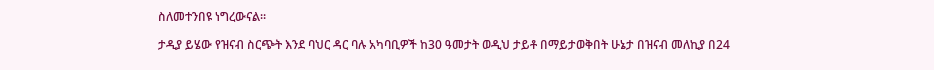ስለመተንበዩ ነግረውናል።

ታዲያ ይሄው የዝናብ ስርጭት እንደ ባህር ዳር ባሉ አካባቢዎች ከ30 ዓመታት ወዲህ ታይቶ በማይታወቅበት ሁኔታ በዝናብ መለኪያ በ24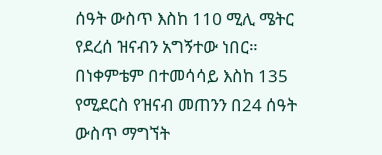ሰዓት ውስጥ እስከ 110 ሚሊ ሜትር የደረሰ ዝናብን አግኝተው ነበር። በነቀምቴም በተመሳሳይ እስከ 135 የሚደርስ የዝናብ መጠንን በ24 ሰዓት ውስጥ ማግኘት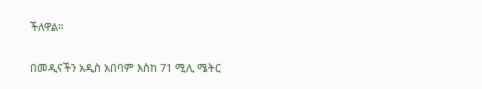ችለዋል።

በመዲናችን አዲስ አበባም እስከ 71 ሚሊ ሜትር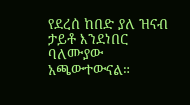የደረሰ ከበድ ያለ ዝናብ ታይቶ እንደነበር ባለሙያው አጫውተውናል።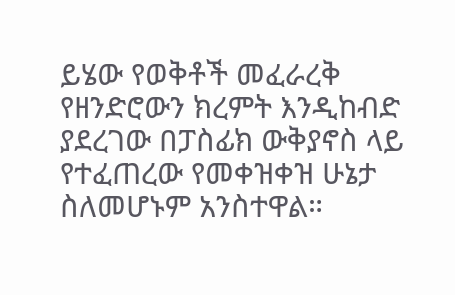ይሄው የወቅቶች መፈራረቅ የዘንድሮውን ክረምት እንዲከብድ ያደረገው በፓስፊክ ውቅያኖስ ላይ የተፈጠረው የመቀዝቀዝ ሁኔታ ስለመሆኑም አንስተዋል።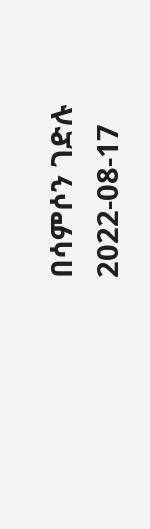በሳምሶን ገድሉ
2022-08-17